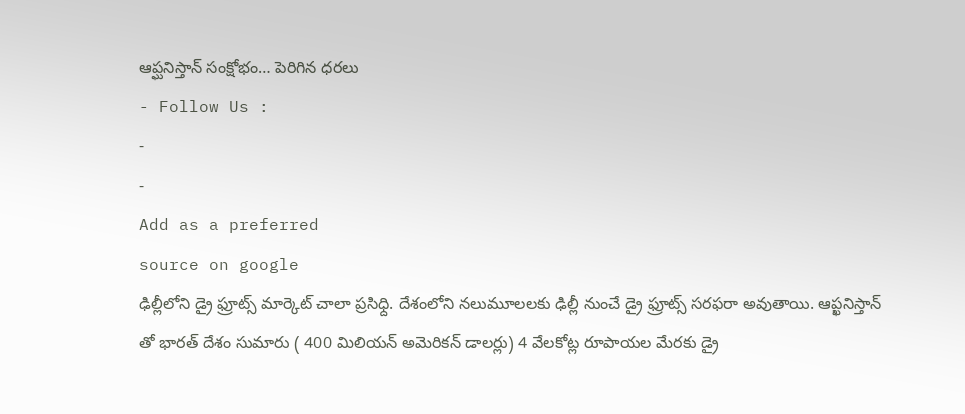ఆప్ఘనిస్తాన్ సంక్షోభం… పెరిగిన ధరలు
- Follow Us :
-
-
Add as a preferred
source on google
ఢిల్లీలోని డ్రై ఫ్రూట్స్ మార్కెట్ చాలా ప్రసిధ్ది. దేశంలోని నలుమూలలకు ఢిల్లీ నుంచే డ్రై ఫ్రూట్స్ సరఫరా అవుతాయి. ఆప్ఖనిస్తాన్ తో భారత్ దేశం సుమారు ( 400 మిలియన్ అమెరికన్ డాలర్లు) 4 వేలకోట్ల రూపాయల మేరకు డ్రై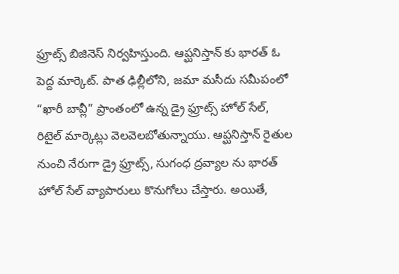ఫ్రూట్స్ బిజినెస్ నిర్వహిస్తుంది. ఆప్ఘనిస్తాన్ కు భారత్ ఓ పెద్ద మార్కెట్. పాత ఢిల్లీలోని, జమా మసీదు సమీపంలో “ఖారీ బావ్లీ” ప్రాంతంలో ఉన్న డ్రై ఫ్రూట్స్ హోల్ సేల్, రిటైల్ మార్కెట్లు వెలవెలబోతున్నాయు. ఆప్ఘనిస్తాన్ రైతుల నుంచి నేరుగా డ్రై ఫ్రూట్స్, సుగంధ ద్రవ్యాల ను భారత్ హోల్ సేల్ వ్యాపారులు కొనుగోలు చేస్తారు. అయితే,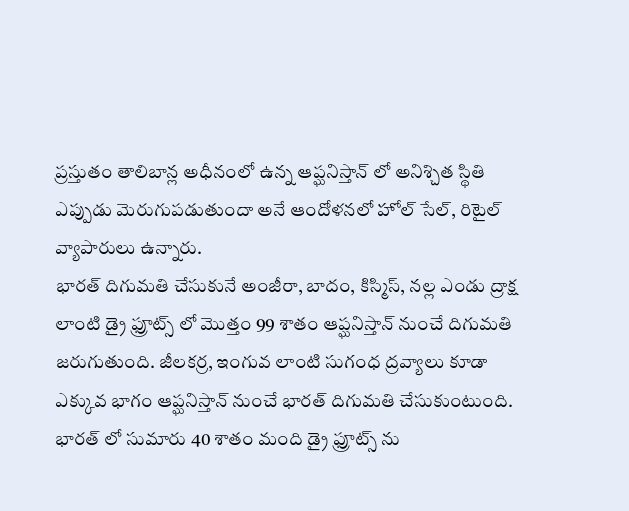ప్రస్తుతం తాలిబాన్ల అధీనంలో ఉన్న ఆప్ఘనిస్తాన్ లో అనిశ్చిత స్థితి ఎప్పుడు మెరుగుపడుతుందా అనే ఆందోళనలో హోల్ సేల్, రిటైల్ వ్యాపారులు ఉన్నారు.
భారత్ దిగుమతి చేసుకునే అంజీరా, బాదం, కిస్మిస్, నల్ల ఎండు ద్రాక్ష లాంటి డ్రై ఫ్రూట్స్ లో మొత్తం 99 శాతం ఆప్ఘనిస్తాన్ నుంచే దిగుమతి జరుగుతుంది. జీలకర్ర, ఇంగువ లాంటి సుగంధ ద్రవ్యాలు కూడా ఎక్కువ భాగం ఆప్ఘనిస్తాన్ నుంచే భారత్ దిగుమతి చేసుకుంటుంది. భారత్ లో సుమారు 40 శాతం మంది డ్రై ఫ్రూట్స్ ను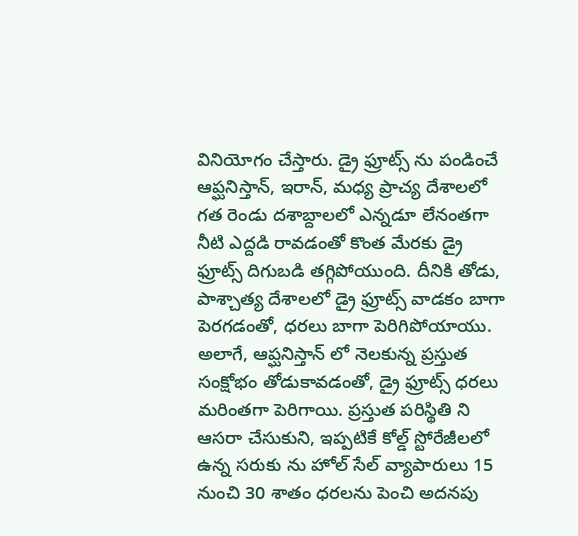వినియోగం చేస్తారు. డ్రై ఫ్రూట్స్ ను పండించే ఆప్ఘనిస్తాన్, ఇరాన్, మధ్య ప్రాచ్య దేశాలలో గత రెండు దశాబ్దాలలో ఎన్నడూ లేనంతగా నీటి ఎద్దడి రావడంతో కొంత మేరకు డ్రై ఫ్రూట్స్ దిగుబడి తగ్గిపోయుంది. దీనికి తోడు, పాశ్చాత్య దేశాలలో డ్రై ఫ్రూట్స్ వాడకం బాగా పెరగడంతో, ధరలు బాగా పెరిగిపోయాయు. అలాగే, ఆప్ఘనిస్తాన్ లో నెలకున్న ప్రస్తుత సంక్షోభం తోడుకావడంతో, డ్రై ఫ్రూట్స్ ధరలు మరింతగా పెరిగాయి. ప్రస్తుత పరిస్థితి ని ఆసరా చేసుకుని, ఇప్పటికే కోల్డ్ స్టోరేజీలలో ఉన్న సరుకు ను హోల్ సేల్ వ్యాపారులు 15 నుంచి 30 శాతం ధరలను పెంచి అదనపు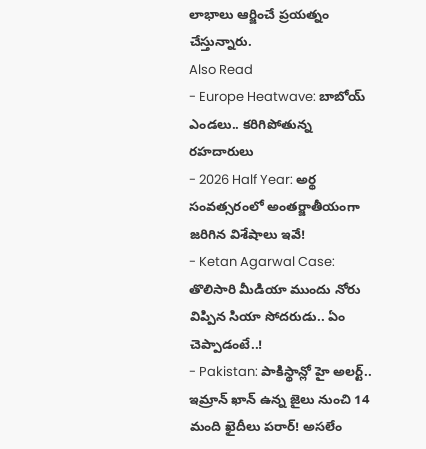లాభాలు ఆర్జించే ప్రయత్నం చేస్తున్నారు.
Also Read
- Europe Heatwave: బాబోయ్ ఎండలు.. కరిగిపోతున్న రహదారులు
- 2026 Half Year: అర్థ సంవత్సరంలో అంతర్జాతీయంగా జరిగిన విశేషాలు ఇవే!
- Ketan Agarwal Case: తొలిసారి మీడియా ముందు నోరు విప్పిన సియా సోదరుడు.. ఏం చెప్పాడంటే..!
- Pakistan: పాకిస్థాన్లో హై అలర్ట్.. ఇమ్రాన్ ఖాన్ ఉన్న జైలు నుంచి 14 మంది ఖైదీలు పరార్! అసలేం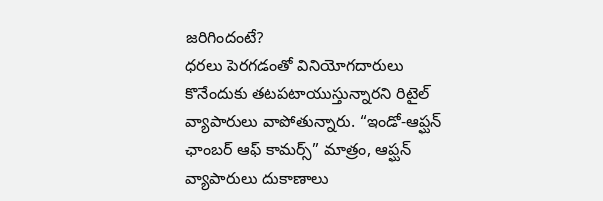జరిగిందంటే?
ధరలు పెరగడంతో వినియోగదారులు కొనేందుకు తటపటాయుస్తున్నారని రిటైల్ వ్యాపారులు వాపోతున్నారు. “ఇండో-ఆప్ఘన్ ఛాంబర్ ఆఫ్ కామర్స్” మాత్రం, ఆప్ఘన్ వ్యాపారులు దుకాణాలు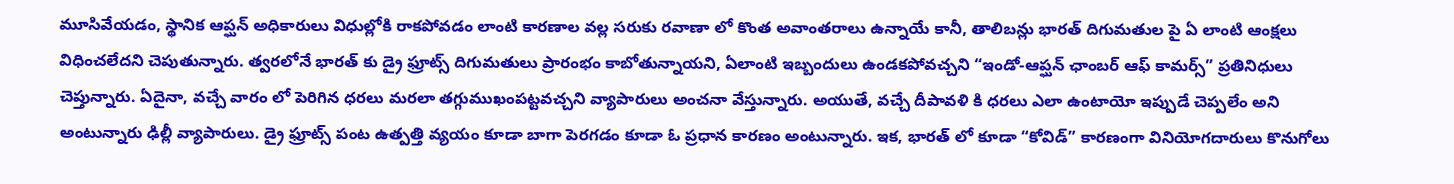మూసివేయడం, స్థానిక ఆప్ఘన్ అధికారులు విధుల్లోకి రాకపోవడం లాంటి కారణాల వల్ల సరుకు రవాణా లో కొంత అవాంతరాలు ఉన్నాయే కానీ, తాలిబన్లు భారత్ దిగుమతుల పై ఏ లాంటి ఆంక్షలు విధించలేదని చెపుతున్నారు. త్వరలోనే భారత్ కు డ్రై ఫ్రూట్స్ దిగుమతులు ప్రారంభం కాబోతున్నాయని, ఏలాంటి ఇబ్బందులు ఉండకపోవచ్చని “ఇండో-ఆప్ఘన్ ఛాంబర్ ఆఫ్ కామర్స్” ప్రతినిధులు చెప్తున్నారు. ఏదైనా, వచ్చే వారం లో పెరిగిన ధరలు మరలా తగ్గుముఖంపట్టవచ్చని వ్యాపారులు అంచనా వేస్తున్నారు. అయుతే, వచ్చే దీపావళి కి ధరలు ఎలా ఉంటాయో ఇప్పుడే చెప్పలేం అని అంటున్నారు ఢిల్లీ వ్యాపారులు. డ్రై ఫ్రూట్స్ పంట ఉత్పత్తి వ్యయం కూడా బాగా పెరగడం కూడా ఓ ప్రధాన కారణం అంటున్నారు. ఇక, భారత్ లో కూడా “కోవిడ్” కారణంగా వినియోగదారులు కొనుగోలు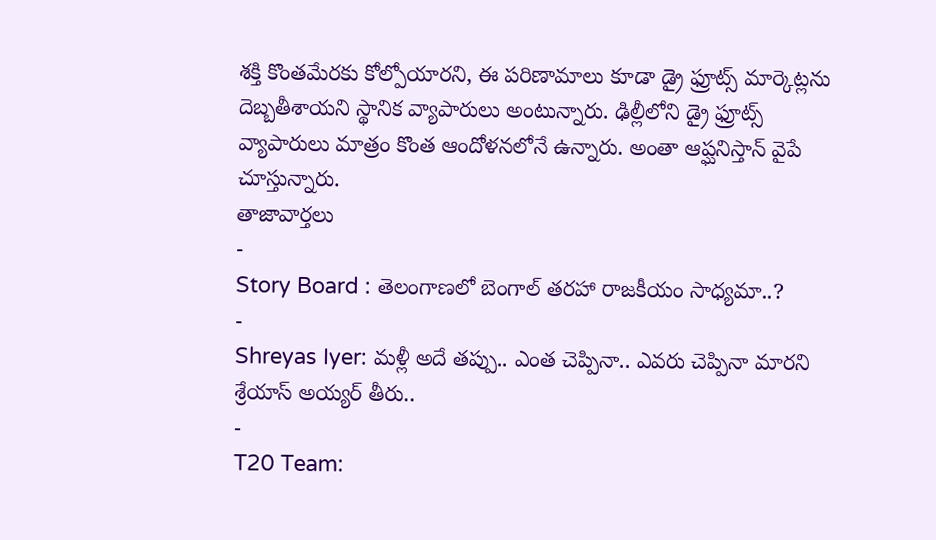శక్తి కొంతమేరకు కోల్పోయారని, ఈ పరిణామాలు కూడా డ్రై ఫ్రూట్స్ మార్కెట్లను దెబ్బతీశాయని స్థానిక వ్యాపారులు అంటున్నారు. ఢిల్లీలోని డ్రై ఫ్రూట్స్ వ్యాపారులు మాత్రం కొంత ఆందోళనలోనే ఉన్నారు. అంతా ఆప్ఘనిస్తాన్ వైపే చూస్తున్నారు.
తాజావార్తలు
-
Story Board : తెలంగాణలో బెంగాల్ తరహా రాజకీయం సాధ్యమా..?
-
Shreyas Iyer: మళ్లీ అదే తప్పు.. ఎంత చెప్పినా.. ఎవరు చెప్పినా మారని శ్రేయాస్ అయ్యర్ తీరు..
-
T20 Team: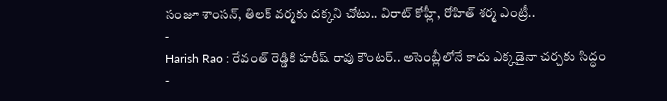సంజూ శాంసన్, తిలక్ వర్మకు దక్కని చోటు.. విరాట్ కోహ్లీ, రోహిత్ శర్మ ఎంట్రీ..
-
Harish Rao : రేవంత్ రెడ్డికి హరీష్ రావు కౌంటర్.. అసెంబ్లీలోనే కాదు ఎక్కడైనా చర్చకు సిద్ధం
-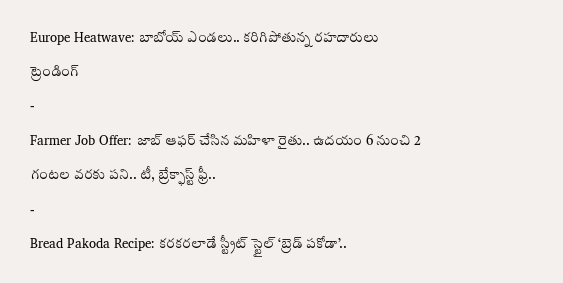Europe Heatwave: బాబోయ్ ఎండలు.. కరిగిపోతున్న రహదారులు
ట్రెండింగ్
-
Farmer Job Offer: జాబ్ ఆఫర్ చేసిన మహిళా రైతు.. ఉదయం 6 నుంచి 2 గంటల వరకు పని.. టీ, బ్రేక్ఫాస్ట్ ఫ్రీ..
-
Bread Pakoda Recipe: కరకరలాడే స్ట్రీట్ స్టైల్ ‘బ్రెడ్ పకోడా’..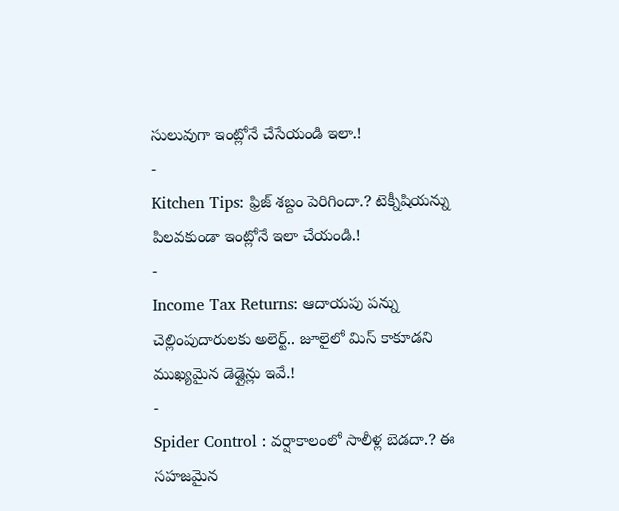సులువుగా ఇంట్లోనే చేసేయండి ఇలా.!
-
Kitchen Tips: ఫ్రిజ్ శబ్దం పెరిగిందా.? టెక్నీషియన్ను పిలవకుండా ఇంట్లోనే ఇలా చేయండి.!
-
Income Tax Returns: ఆదాయపు పన్ను చెల్లింపుదారులకు అలెర్ట్.. జూలైలో మిస్ కాకూడని ముఖ్యమైన డెడ్లైన్లు ఇవే.!
-
Spider Control : వర్షాకాలంలో సాలీళ్ల బెడదా.? ఈ సహజమైన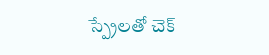స్ప్రేలతో చెక్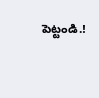పెట్టండి.!